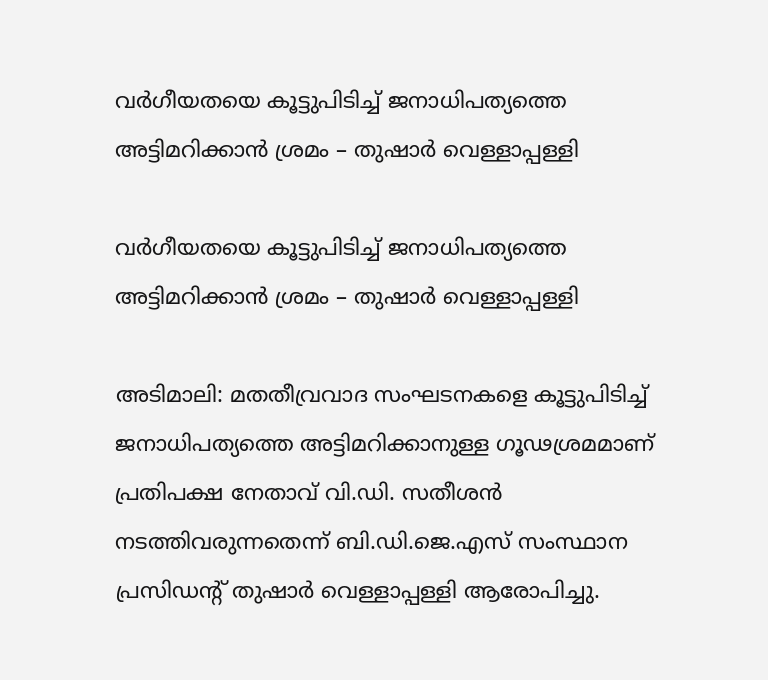വർഗീയതയെ കൂട്ടുപിടിച്ച് ജനാധിപത്യത്തെ അട്ടിമറിക്കാൻ ശ്രമം – തുഷാർ വെള്ളാപ്പള്ളി

വർഗീയതയെ കൂട്ടുപിടിച്ച് ജനാധിപത്യത്തെ അട്ടിമറിക്കാൻ ശ്രമം – തുഷാർ വെള്ളാപ്പള്ളി

അടിമാലി: മതതീവ്രവാദ സംഘടനകളെ കൂട്ടുപിടിച്ച് ജനാധിപത്യത്തെ അട്ടിമറിക്കാനുള്ള ഗൂഢശ്രമമാണ് പ്രതിപക്ഷ നേതാവ് വി.ഡി. സതീശൻ നടത്തിവരുന്നതെന്ന് ബി.ഡി.ജെ.എസ് സംസ്ഥാന പ്രസിഡന്റ് തുഷാർ വെള്ളാപ്പള്ളി ആരോപിച്ചു.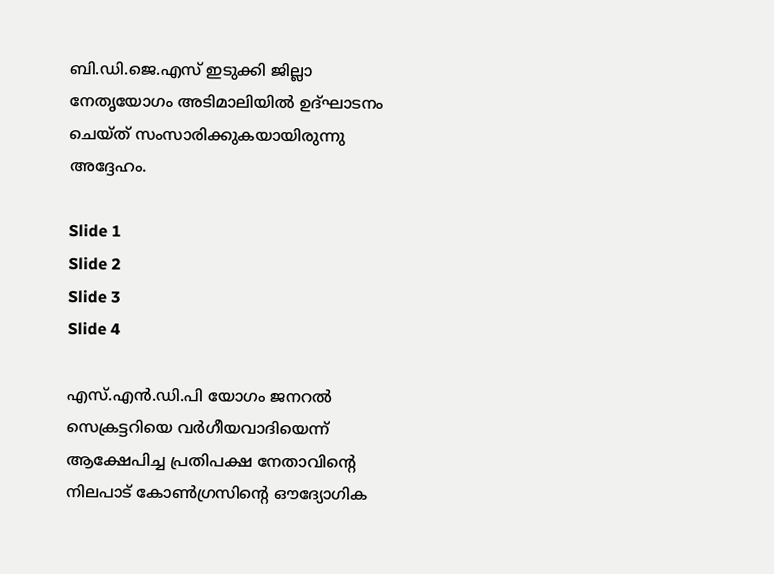ബി.ഡി.ജെ.എസ് ഇടുക്കി ജില്ലാ നേതൃയോഗം അടിമാലിയിൽ ഉദ്ഘാടനം ചെയ്ത് സംസാരിക്കുകയായിരുന്നു അദ്ദേഹം.

Slide 1
Slide 2
Slide 3
Slide 4

എസ്.എൻ.ഡി.പി യോഗം ജനറൽ സെക്രട്ടറിയെ വർഗീയവാദിയെന്ന് ആക്ഷേപിച്ച പ്രതിപക്ഷ നേതാവിന്റെ നിലപാട് കോൺഗ്രസിന്റെ ഔദ്യോഗിക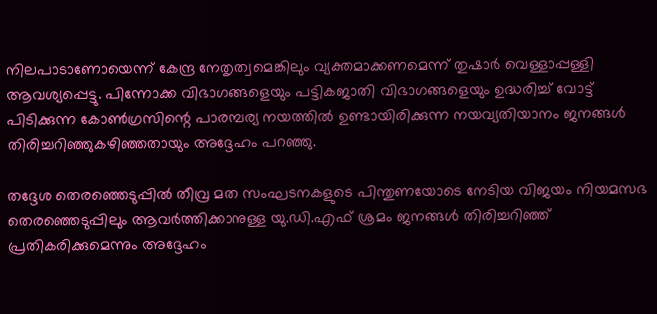നിലപാടാണോയെന്ന് കേന്ദ്ര നേതൃത്വമെങ്കിലും വ്യക്തമാക്കണമെന്ന് തുഷാർ വെള്ളാപ്പള്ളി ആവശ്യപ്പെട്ടു. പിന്നോക്ക വിഭാഗങ്ങളെയും പട്ടികജാതി വിഭാഗങ്ങളെയും ഉദ്ധരിച്ച് വോട്ട് പിടിക്കുന്ന കോൺഗ്രസിന്റെ പാരമ്പര്യ നയത്തിൽ ഉണ്ടായിരിക്കുന്ന നയവ്യതിയാനം ജനങ്ങൾ തിരിച്ചറിഞ്ഞുകഴിഞ്ഞതായും അദ്ദേഹം പറഞ്ഞു.

തദ്ദേശ തെരഞ്ഞെടുപ്പിൽ തീവ്ര മത സംഘടനകളുടെ പിന്തുണയോടെ നേടിയ വിജയം നിയമസഭ തെരഞ്ഞെടുപ്പിലും ആവർത്തിക്കാനുള്ള യു.ഡി.എഫ് ശ്രമം ജനങ്ങൾ തിരിച്ചറിഞ്ഞ് പ്രതികരിക്കുമെന്നും അദ്ദേഹം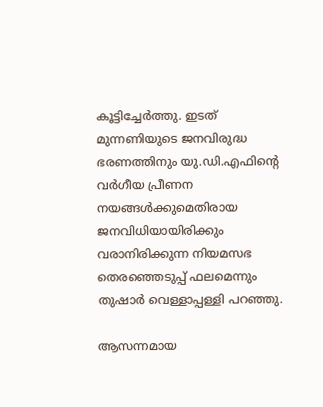കൂട്ടിച്ചേർത്തു. ഇടത് മുന്നണിയുടെ ജനവിരുദ്ധ ഭരണത്തിനും യു.ഡി.എഫിന്റെ വർഗീയ പ്രീണന നയങ്ങൾക്കുമെതിരായ ജനവിധിയായിരിക്കും വരാനിരിക്കുന്ന നിയമസഭ തെരഞ്ഞെടുപ്പ് ഫലമെന്നും തുഷാർ വെള്ളാപ്പള്ളി പറഞ്ഞു.

ആസന്നമായ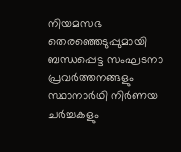നിയമസഭ തെരഞ്ഞെടുപ്പുമായി ബന്ധപ്പെട്ട സംഘടനാ പ്രവർത്തനങ്ങളും സ്ഥാനാർഥി നിർണയ ചർച്ചകളും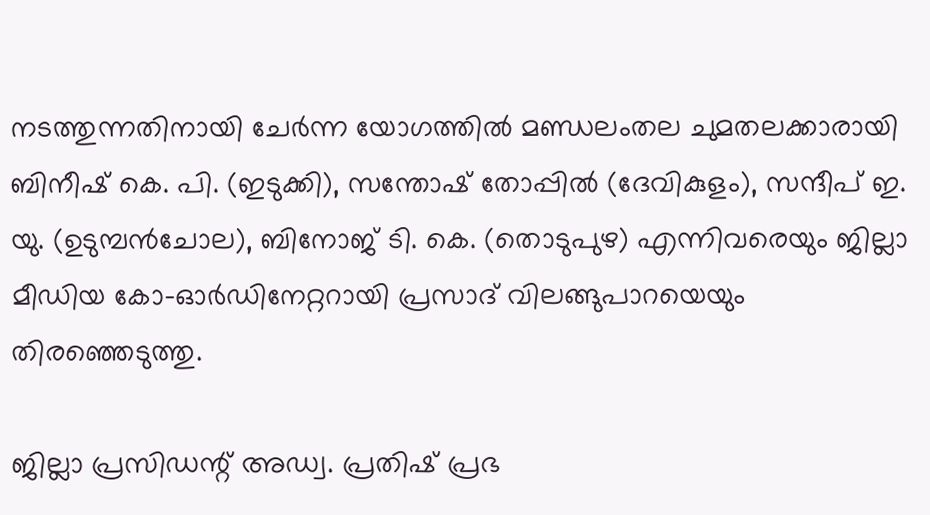നടത്തുന്നതിനായി ചേർന്ന യോഗത്തിൽ മണ്ഡലംതല ചുമതലക്കാരായി ബിനീഷ് കെ. പി. (ഇടുക്കി), സന്തോഷ് തോപ്പിൽ (ദേവികുളം), സന്ദീപ് ഇ. യു. (ഉടുമ്പൻചോല), ബിനോജ് ടി. കെ. (തൊടുപുഴ) എന്നിവരെയും ജില്ലാ മീഡിയ കോ-ഓർഡിനേറ്ററായി പ്രസാദ് വിലങ്ങുപാറയെയും തിരഞ്ഞെടുത്തു.

ജില്ലാ പ്രസിഡന്റ് അഡ്വ. പ്രതിഷ് പ്രഭ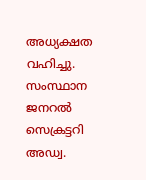അധ്യക്ഷത വഹിച്ചു. സംസ്ഥാന ജനറൽ സെക്രട്ടറി അഡ്വ.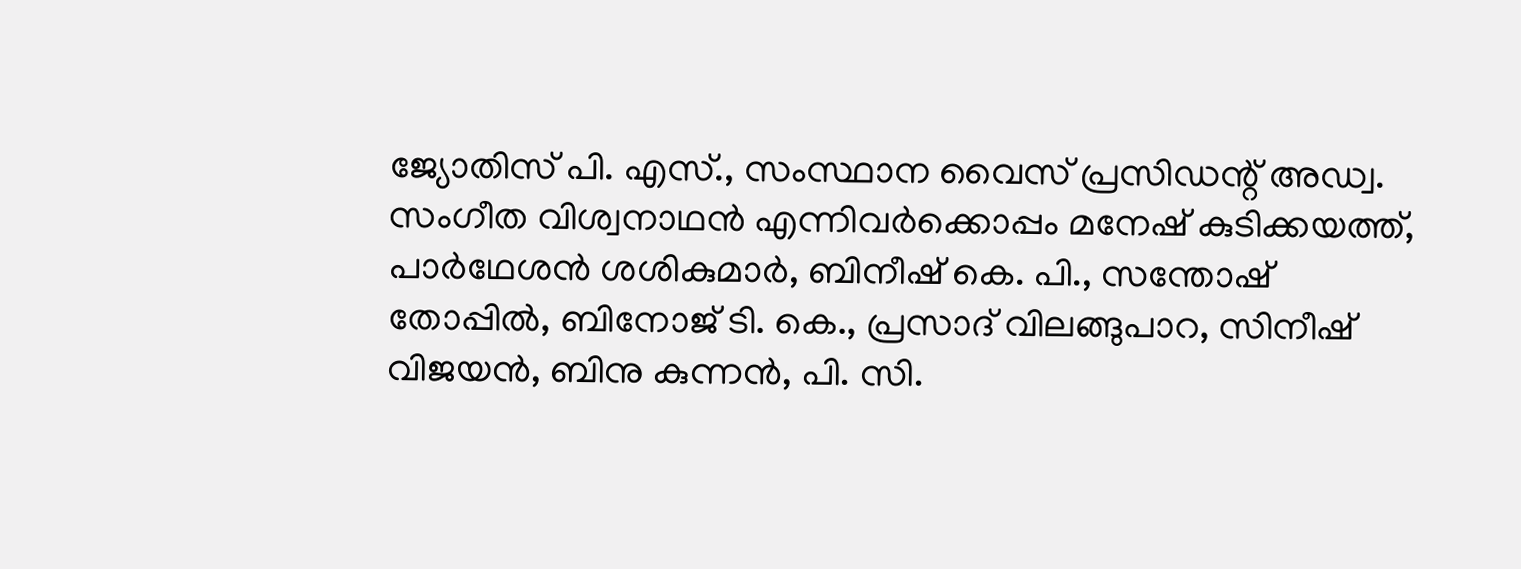ജ്യോതിസ് പി. എസ്., സംസ്ഥാന വൈസ് പ്രസിഡന്റ് അഡ്വ. സംഗീത വിശ്വനാഥൻ എന്നിവർക്കൊപ്പം മനേഷ് കുടിക്കയത്ത്, പാർഥേശൻ ശശികുമാർ, ബിനീഷ് കെ. പി., സന്തോഷ് തോപ്പിൽ, ബിനോജ് ടി. കെ., പ്രസാദ് വിലങ്ങുപാറ, സിനീഷ് വിജയൻ, ബിനു കുന്നൻ, പി. സി.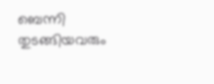ബെന്നി തുടങ്ങിയവരും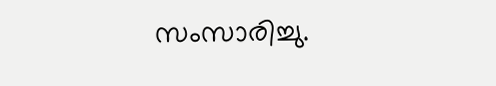സംസാരിച്ചു.